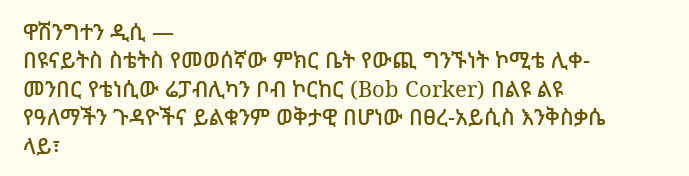ዋሽንግተን ዲሲ —
በዩናይትስ ስቴትስ የመወሰኛው ምክር ቤት የውጪ ግንኙነት ኮሚቴ ሊቀ-መንበር የቴነሲው ሬፓብሊካን ቦብ ኮርከር (Bob Corker) በልዩ ልዩ የዓለማችን ጉዳዮችና ይልቁንም ወቅታዊ በሆነው በፀረ-አይሲስ እንቅስቃሴ ላይ፣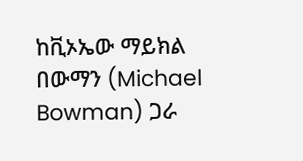ከቪኦኤው ማይክል በውማን (Michael Bowman) ጋራ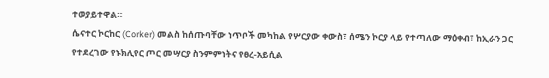ተወያይተዋል።
ሴናተር ኮርከር (Corker) መልስ ከሰጡባቸው ነጥቦች መካከል የሦርያው ቀውስ፣ ሰሜን ኮርያ ላይ የተጣለው ማዕቀብ፣ ከኢራን ጋር የተደረገው የኑክሊየር ጦር መሣርያ ስንምምነትና የፀረ-አይሲል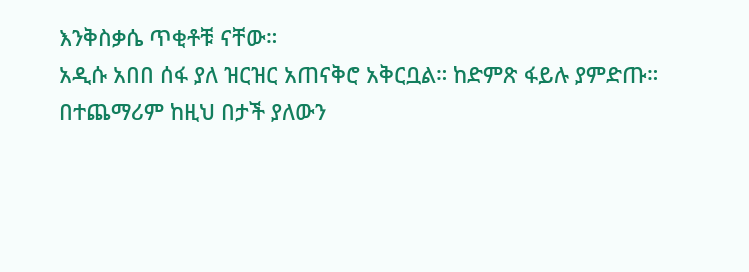እንቅስቃሴ ጥቂቶቹ ናቸው።
አዲሱ አበበ ሰፋ ያለ ዝርዝር አጠናቅሮ አቅርቧል። ከድምጽ ፋይሉ ያምድጡ።
በተጨማሪም ከዚህ በታች ያለውን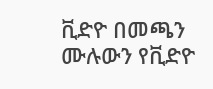ቪድዮ በመጫን ሙሉውን የቪድዮ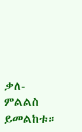ቃለ-ምልልስ ይመልከቱ።